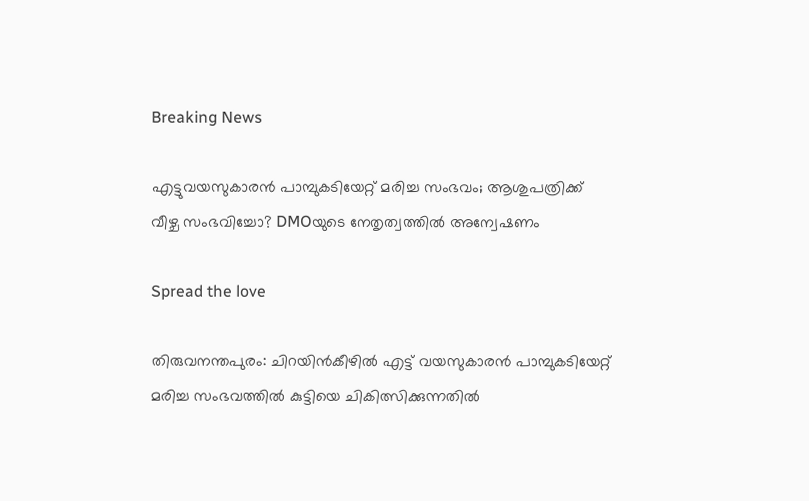Breaking News

എട്ടുവയസുകാരൻ പാമ്പുകടിയേറ്റ് മരിച്ച സംഭവം; ആശുപത്രിക്ക് വീഴ്ച സംഭവിച്ചോ? DMOയുടെ നേതൃത്വത്തിൽ അന്വേഷണം

Spread the love

തിരുവനന്തപുരം: ചിറയിൻകീഴിൽ എട്ട് വയസുകാരൻ പാമ്പുകടിയേറ്റ് മരിച്ച സംഭവത്തിൽ കുട്ടിയെ ചികിത്സിക്കുന്നതിൽ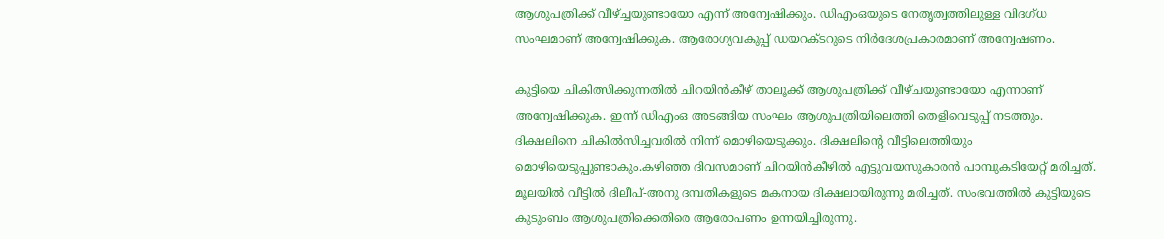ആശുപത്രിക്ക് വീഴ്ച്ചയുണ്ടായോ എന്ന് അന്വേഷിക്കും. ഡിഎംഒയുടെ നേതൃത്വത്തിലുള്ള വിദഗ്ധ സംഘമാണ് അന്വേഷിക്കുക. ആരോഗ്യവകുപ്പ് ഡയറക്ടറുടെ നിർദേശപ്രകാരമാണ് അന്വേഷണം.

കുട്ടിയെ ചികിത്സിക്കുന്നതിൽ ചിറയിൻകീഴ് താലൂക്ക് ആശുപത്രിക്ക് വീഴ്ചയുണ്ടായോ എന്നാണ് അന്വേഷിക്കുക. ഇന്ന് ഡിഎംഒ അടങ്ങിയ സംഘം ആശുപത്രിയിലെത്തി തെളിവെടുപ്പ് നടത്തും. ദിക്ഷലിനെ ചികിൽസിച്ചവരിൽ നിന്ന് മൊഴിയെടുക്കും. ദിക്ഷലിന്റെ വീട്ടിലെത്തിയും മൊഴിയെടുപ്പുണ്ടാകും.കഴിഞ്ഞ ദിവസമാണ് ചിറയിന്‍കീഴില്‍ എട്ടുവയസുകാരൻ പാമ്പുകടിയേറ്റ് മരിച്ചത്. മൂലയില്‍ വീട്ടില്‍ ദിലീപ്-അനു ദമ്പതികളുടെ മകനായ ദിക്ഷലായിരുന്നു മരിച്ചത്. സംഭവത്തിൽ കുട്ടിയുടെ കുടുംബം ആശുപത്രിക്കെതിരെ ആരോപണം ഉന്നയിച്ചിരുന്നു.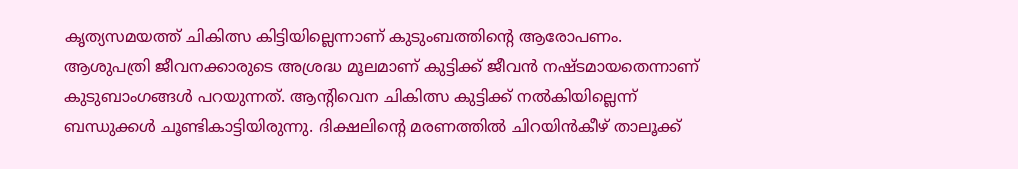കൃത്യസമയത്ത് ചികിത്സ കിട്ടിയില്ലെന്നാണ് കുടുംബത്തിൻ്റെ ആരോപണം. ആശുപത്രി ജീവനക്കാരുടെ അശ്രദ്ധ മൂലമാണ് കുട്ടിക്ക് ജീവൻ നഷ്ടമായതെന്നാണ് കുടുബാംഗങ്ങൾ പറയുന്നത്. ആന്റിവെന ചികിത്സ കുട്ടിക്ക് നൽകിയില്ലെന്ന് ബന്ധുക്കൾ ചൂണ്ടികാട്ടിയിരുന്നു. ദിക്ഷലിൻ്റെ മരണത്തിൽ ചിറയിൻകീഴ് താലൂക്ക്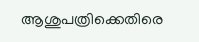ആശുപത്രിക്കെതിരെ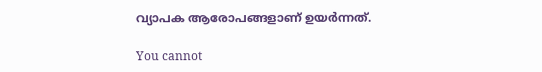വ്യാപക ആരോപങ്ങളാണ് ഉയർന്നത്.

You cannot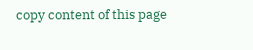copy content of this page